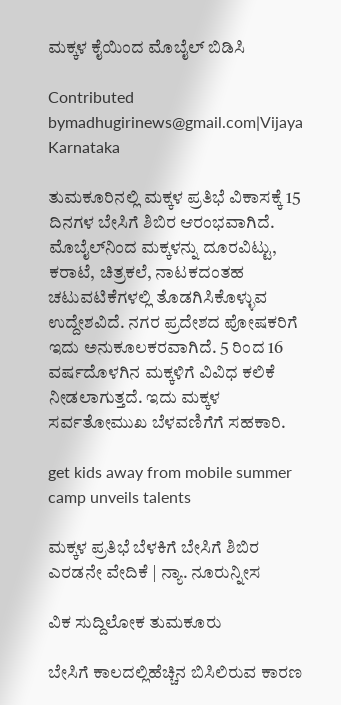ಮಕ್ಕಳ ಕೈಯಿಂದ ಮೊಬೈಲ್ ಬಿಡಿಸಿ

Contributed bymadhugirinews@gmail.com|Vijaya Karnataka

ತುಮಕೂರಿನಲ್ಲಿ ಮಕ್ಕಳ ಪ್ರತಿಭೆ ವಿಕಾಸಕ್ಕೆ 15 ದಿನಗಳ ಬೇಸಿಗೆ ಶಿಬಿರ ಆರಂಭವಾಗಿದೆ. ಮೊಬೈಲ್‌ನಿಂದ ಮಕ್ಕಳನ್ನು ದೂರವಿಟ್ಟು, ಕರಾಟೆ, ಚಿತ್ರಕಲೆ, ನಾಟಕದಂತಹ ಚಟುವಟಿಕೆಗಳಲ್ಲಿ ತೊಡಗಿಸಿಕೊಳ್ಳುವ ಉದ್ದೇಶವಿದೆ. ನಗರ ಪ್ರದೇಶದ ಪೋಷಕರಿಗೆ ಇದು ಅನುಕೂಲಕರವಾಗಿದೆ. 5 ರಿಂದ 16 ವರ್ಷದೊಳಗಿನ ಮಕ್ಕಳಿಗೆ ವಿವಿಧ ಕಲಿಕೆ ನೀಡಲಾಗುತ್ತದೆ. ಇದು ಮಕ್ಕಳ ಸರ್ವತೋಮುಖ ಬೆಳವಣಿಗೆಗೆ ಸಹಕಾರಿ.

get kids away from mobile summer camp unveils talents

ಮಕ್ಕಳ ಪ್ರತಿಭೆ ಬೆಳಕಿಗೆ ಬೇಸಿಗೆ ಶಿಬಿರ ಎರಡನೇ ವೇದಿಕೆ | ನ್ಯಾ. ನೂರುನ್ನೀಸ

ವಿಕ ಸುದ್ದಿಲೋಕ ತುಮಕೂರು

ಬೇಸಿಗೆ ಕಾಲದಲ್ಲಿಹೆಚ್ಚಿನ ಬಿಸಿಲಿರುವ ಕಾರಣ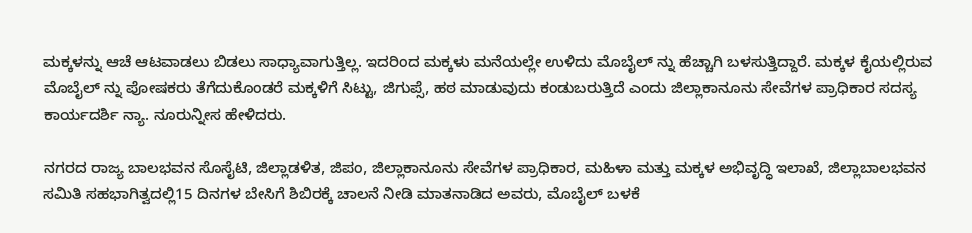ಮಕ್ಕಳನ್ನು ಆಚೆ ಆಟವಾಡಲು ಬಿಡಲು ಸಾಧ್ಯಾವಾಗುತ್ತಿಲ್ಲ. ಇದರಿಂದ ಮಕ್ಕಳು ಮನೆಯಲ್ಲೇ ಉಳಿದು ಮೊಬೈಲ್ ನ್ನು ಹೆಚ್ಚಾಗಿ ಬಳಸುತ್ತಿದ್ದಾರೆ. ಮಕ್ಕಳ ಕೈಯಲ್ಲಿರುವ ಮೊಬೈಲ್ ನ್ನು ಪೋಷಕರು ತೆಗೆದುಕೊಂಡರೆ ಮಕ್ಕಳಿಗೆ ಸಿಟ್ಟು, ಜಿಗುಪ್ಸೆ, ಹಠ ಮಾಡುವುದು ಕಂಡುಬರುತ್ತಿದೆ ಎಂದು ಜಿಲ್ಲಾಕಾನೂನು ಸೇವೆಗಳ ಪ್ರಾಧಿಕಾರ ಸದಸ್ಯ ಕಾರ್ಯದರ್ಶಿ ನ್ಯಾ. ನೂರುನ್ನೀಸ ಹೇಳಿದರು.

ನಗರದ ರಾಜ್ಯ ಬಾಲಭವನ ಸೊಸೈಟಿ, ಜಿಲ್ಲಾಡಳಿತ, ಜಿಪಂ, ಜಿಲ್ಲಾಕಾನೂನು ಸೇವೆಗಳ ಪ್ರಾಧಿಕಾರ, ಮಹಿಳಾ ಮತ್ತು ಮಕ್ಕಳ ಅಭಿವೃದ್ಧಿ ಇಲಾಖೆ, ಜಿಲ್ಲಾಬಾಲಭವನ ಸಮಿತಿ ಸಹಭಾಗಿತ್ವದಲ್ಲಿ15 ದಿನಗಳ ಬೇಸಿಗೆ ಶಿಬಿರಕ್ಕೆ ಚಾಲನೆ ನೀಡಿ ಮಾತನಾಡಿದ ಅವರು, ಮೊಬೈಲ್ ಬಳಕೆ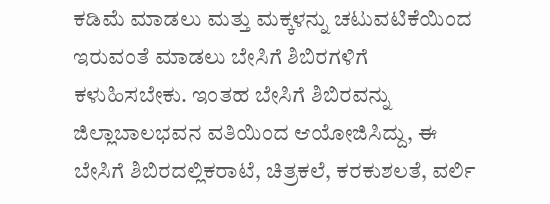ಕಡಿಮೆ ಮಾಡಲು ಮತ್ತು ಮಕ್ಕಳನ್ನು ಚಟುವಟಿಕೆಯಿಂದ ಇರುವಂತೆ ಮಾಡಲು ಬೇಸಿಗೆ ಶಿಬಿರಗಳಿಗೆ ಕಳುಹಿಸಬೇಕು. ಇಂತಹ ಬೇಸಿಗೆ ಶಿಬಿರವನ್ನು ಜಿಲ್ಲಾಬಾಲಭವನ ವತಿಯಿಂದ ಆಯೋಜಿಸಿದ್ದು, ಈ ಬೇಸಿಗೆ ಶಿಬಿರದಲ್ಲಿಕರಾಟೆ, ಚಿತ್ರಕಲೆ, ಕರಕುಶಲತೆ, ವರ್ಲಿ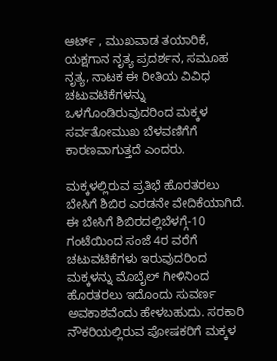ಆರ್ಟ್ , ಮುಖವಾಡ ತಯಾರಿಕೆ, ಯಕ್ಷಗಾನ ನೃತ್ಯ ಪ್ರದರ್ಶನ, ಸಮೂಹ ನೃತ್ಯ, ನಾಟಕ ಈ ರೀತಿಯ ವಿವಿಧ ಚಟುವಟಿಕೆಗಳನ್ನು ಒಳಗೊಂಡಿರುವುದರಿಂದ ಮಕ್ಕಳ ಸರ್ವತೋಮುಖ ಬೆಳವಣಿಗೆಗೆ ಕಾರಣವಾಗುತ್ತದೆ ಎಂದರು.

ಮಕ್ಕಳಲ್ಲಿರುವ ಪ್ರತಿಭೆ ಹೊರತರಲು ಬೇಸಿಗೆ ಶಿಬಿರ ಎರಡನೇ ವೇದಿಕೆಯಾಗಿದೆ. ಈ ಬೇಸಿಗೆ ಶಿಬಿರದಲ್ಲಿಬೆಳಗ್ಗೆ-10 ಗಂಟೆಯಿಂದ ಸಂಜೆ 4ರ ವರೆಗೆ ಚಟುವಟಿಕೆಗಳು ಇರುವುದರಿಂದ ಮಕ್ಕಳನ್ನು ಮೊಬೈಲ್ ಗೀಳಿನಿಂದ ಹೊರತರಲು ಇದೊಂದು ಸುವರ್ಣ ಅವಕಾಶವೆಂದು ಹೇಳಬಹುದು. ಸರಕಾರಿ ನೌಕರಿಯಲ್ಲಿರುವ ಪೋಷಕರಿಗೆ ಮಕ್ಕಳ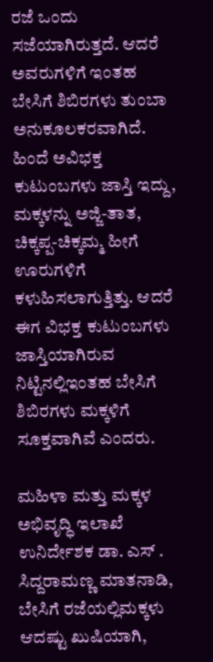ರಜೆ ಒಂದು ಸಜೆಯಾಗಿರುತ್ತದೆ. ಆದರೆ ಅವರುಗಳಿಗೆ ಇಂತಹ ಬೇಸಿಗೆ ಶಿಬಿರಗಳು ತುಂಬಾ ಅನುಕೂಲಕರವಾಗಿದೆ. ಹಿಂದೆ ಅವಿಭಕ್ತ ಕುಟುಂಬಗಳು ಜಾಸ್ತಿ ಇದ್ದು, ಮಕ್ಕಳನ್ನು ಅಜ್ಜಿ-ತಾತ, ಚಿಕ್ಕಪ್ಪ-ಚಿಕ್ಕಮ್ಮ ಹೀಗೆ ಊರುಗಳಿಗೆ ಕಳುಹಿಸಲಾಗುತ್ತಿತ್ತು. ಆದರೆ ಈಗ ವಿಭಕ್ತ ಕುಟುಂಬಗಳು ಜಾಸ್ತಿಯಾಗಿರುವ ನಿಟ್ಟಿನಲ್ಲಿಇಂತಹ ಬೇಸಿಗೆ ಶಿಬಿರಗಳು ಮಕ್ಕಳಿಗೆ ಸೂಕ್ತವಾಗಿವೆ ಎಂದರು.

ಮಹಿಳಾ ಮತ್ತು ಮಕ್ಕಳ ಅಭಿವೃದ್ಧಿ ಇಲಾಖೆ ಉನಿರ್ದೇಶಕ ಡಾ. ಎಸ್ . ಸಿದ್ದರಾಮಣ್ಣ ಮಾತನಾಡಿ, ಬೇಸಿಗೆ ರಜೆಯಲ್ಲಿಮಕ್ಕಳು ಆದಷ್ಟು ಖುಷಿಯಾಗಿ,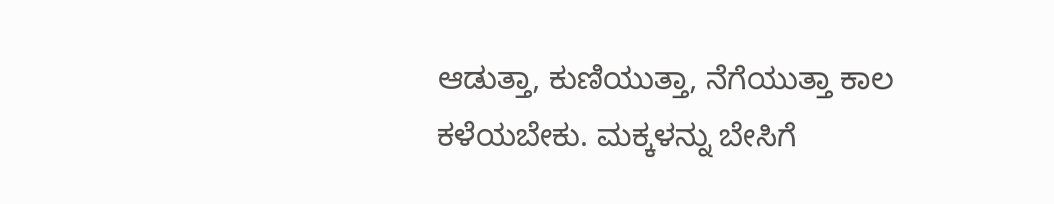ಆಡುತ್ತಾ, ಕುಣಿಯುತ್ತಾ, ನೆಗೆಯುತ್ತಾ ಕಾಲ ಕಳೆಯಬೇಕು. ಮಕ್ಕಳನ್ನು ಬೇಸಿಗೆ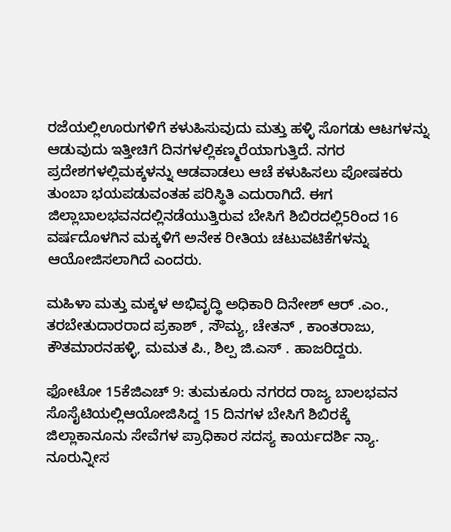ರಜೆಯಲ್ಲಿಊರುಗಳಿಗೆ ಕಳುಹಿಸುವುದು ಮತ್ತು ಹಳ್ಳಿ ಸೊಗಡು ಆಟಗಳನ್ನು ಆಡುವುದು ಇತ್ತೀಚಿಗೆ ದಿನಗಳಲ್ಲಿಕಣ್ಮರೆಯಾಗುತ್ತಿದೆ. ನಗರ ಪ್ರದೇಶಗಳಲ್ಲಿಮಕ್ಕಳನ್ನು ಆಡವಾಡಲು ಆಚೆ ಕಳುಹಿಸಲು ಪೋಷಕರು ತುಂಬಾ ಭಯಪಡುವಂತಹ ಪರಿಸ್ಥಿತಿ ಎದುರಾಗಿದೆ. ಈಗ ಜಿಲ್ಲಾಬಾಲಭವನದಲ್ಲಿನಡೆಯುತ್ತಿರುವ ಬೇಸಿಗೆ ಶಿಬಿರದಲ್ಲಿ5ರಿಂದ 16 ವರ್ಷದೊಳಗಿನ ಮಕ್ಕಳಿಗೆ ಅನೇಕ ರೀತಿಯ ಚಟುವಟಿಕೆಗಳನ್ನು ಆಯೋಜಿಸಲಾಗಿದೆ ಎಂದರು.

ಮಹಿಳಾ ಮತ್ತು ಮಕ್ಕಳ ಅಭಿವೃದ್ಧಿ ಅಧಿಕಾರಿ ದಿನೇೕಶ್ ಆರ್ .ಎಂ., ತರಬೇತುದಾರರಾದ ಪ್ರಕಾಶ್ , ಸೌಮ್ಯ, ಚೇತನ್ , ಕಾಂತರಾಜು, ಕೌತಮಾರನಹಳ್ಳಿ, ಮಮತ ಪಿ., ಶಿಲ್ಪ ಜಿ.ಎಸ್ . ಹಾಜರಿದ್ದರು.

ಫೋಟೋ 15ಕೆಜಿಎಚ್ 9: ತುಮಕೂರು ನಗರದ ರಾಜ್ಯ ಬಾಲಭವನ ಸೊಸೈಟಿಯಲ್ಲಿಆಯೋಜಿಸಿದ್ದ 15 ದಿನಗಳ ಬೇಸಿಗೆ ಶಿಬಿರಕ್ಕೆ ಜಿಲ್ಲಾಕಾನೂನು ಸೇವೆಗಳ ಪ್ರಾಧಿಕಾರ ಸದಸ್ಯ ಕಾರ್ಯದರ್ಶಿ ನ್ಯಾ. ನೂರುನ್ನೀಸ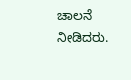ಚಾಲನೆ ನೀಡಿದರು.